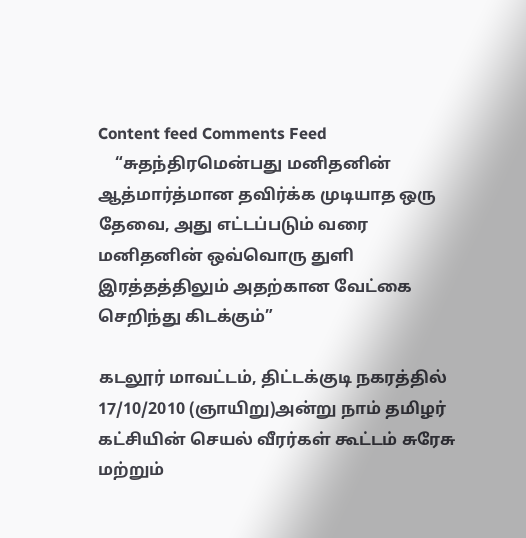Content feed Comments Feed
    “சுதந்திரமென்பது மனிதனின் ஆத்மார்த்மான தவிர்க்க முடியாத ஒரு தேவை, அது எட்டப்படும் வரை மனிதனின் ஒவ்வொரு துளி இரத்தத்திலும் அதற்கான வேட்கை செறிந்து கிடக்கும்”

கடலூர் மாவட்டம், திட்டக்குடி நகரத்தில் 17/10/2010 (ஞாயிறு)அன்று நாம் தமிழர் கட்சியின் செயல் வீரர்கள் கூட்டம் சுரேசு மற்றும்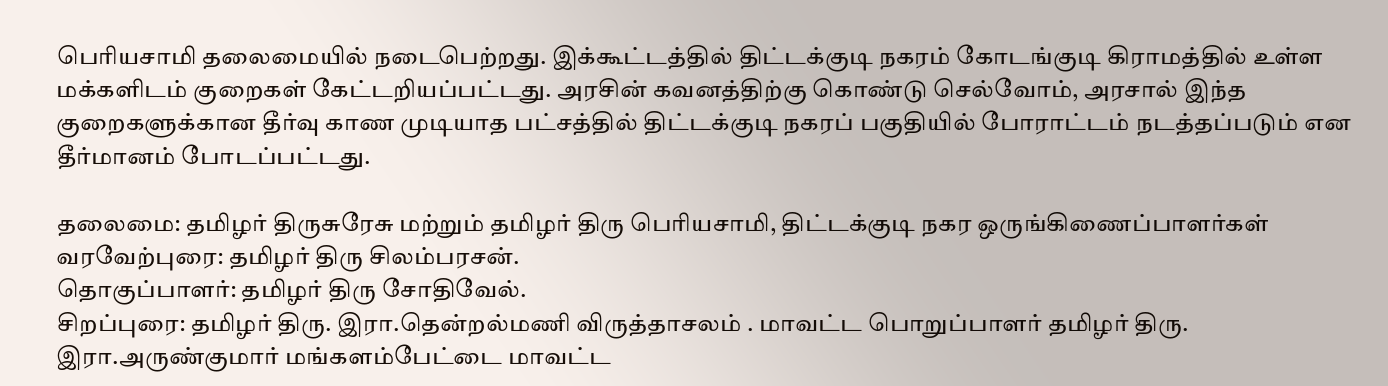பெரியசாமி தலைமையில் நடைபெற்றது. இக்கூட்டத்தில் திட்டக்குடி நகரம் கோடங்குடி கிராமத்தில் உள்ள மக்களிடம் குறைகள் கேட்டறியப்பட்டது. அரசின் கவனத்திற்கு கொண்டு செல்வோம், அரசால் இந்த குறைகளுக்கான தீர்வு காண முடியாத பட்சத்தில் திட்டக்குடி நகரப் பகுதியில் போராட்டம் நடத்தப்படும் என தீர்மானம் போடப்பட்டது.

தலைமை: தமிழர் திருசுரேசு மற்றும் தமிழர் திரு பெரியசாமி, திட்டக்குடி நகர ஒருங்கிணைப்பாளர்கள்
வரவேற்புரை: தமிழர் திரு சிலம்பரசன்.
தொகுப்பாளர்: தமிழர் திரு சோதிவேல்.
சிறப்புரை: தமிழர் திரு. இரா.தென்றல்மணி விருத்தாசலம் . மாவட்ட பொறுப்பாளர் தமிழர் திரு. இரா.அருண்குமார் மங்களம்பேட்டை மாவட்ட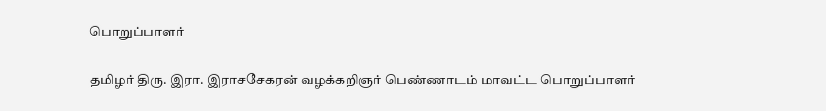பொறுப்பாளர்

தமிழர் திரு. இரா. இராசசேகரன் வழக்கறிஞர் பெண்ணாடம் மாவட்ட பொறுப்பாளர்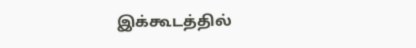இக்கூடத்தில்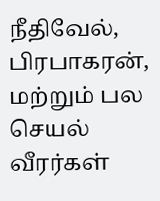நீதிவேல், பிரபாகரன், மற்றும் பல செயல் வீரர்கள்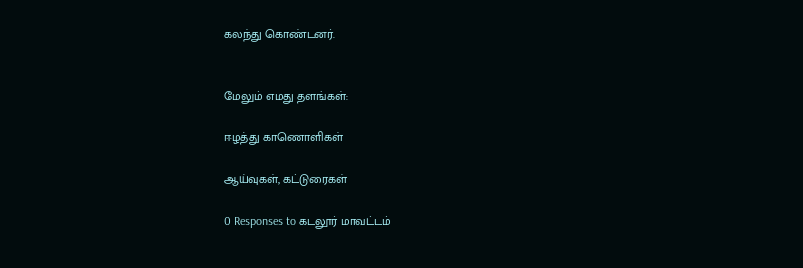கலந்து கொண்டனர்.


மேலும் எமது தளங்கள்:

ஈழத்து காணொளிகள்

ஆய்வுகள், கட்டுரைகள்

0 Responses to கடலூர் மாவட்டம்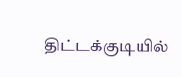திட்டக்குடியில்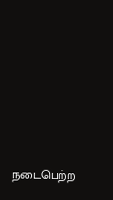நடைபெற்ற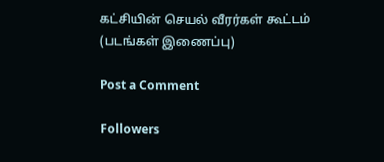கட்சியின் செயல் வீரர்கள் கூட்டம் (படங்கள் இணைப்பு)

Post a Comment

Followers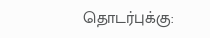தொடர்புக்கு: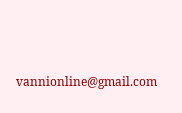vannionline@gmail.com